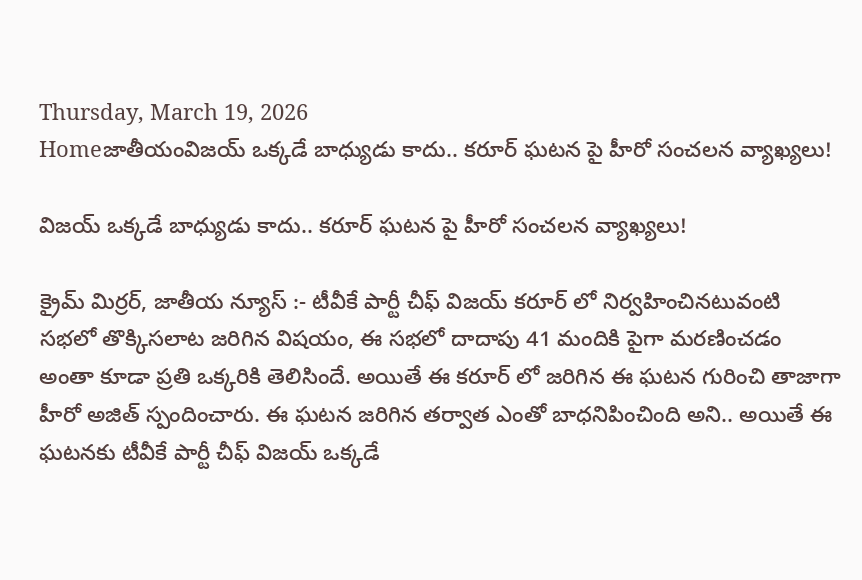Thursday, March 19, 2026
Homeజాతీయంవిజయ్ ఒక్కడే బాధ్యుడు కాదు.. కరూర్ ఘటన పై హీరో సంచలన వ్యాఖ్యలు!

విజయ్ ఒక్కడే బాధ్యుడు కాదు.. కరూర్ ఘటన పై హీరో సంచలన వ్యాఖ్యలు!

క్రైమ్ మిర్రర్, జాతీయ న్యూస్ :- టీవీకే పార్టీ చీఫ్ విజయ్ కరూర్ లో నిర్వహించినటువంటి సభలో తొక్కిసలాట జరిగిన విషయం, ఈ సభలో దాదాపు 41 మందికి పైగా మరణించడం అంతా కూడా ప్రతి ఒక్కరికి తెలిసిందే. అయితే ఈ కరూర్ లో జరిగిన ఈ ఘటన గురించి తాజాగా హీరో అజిత్ స్పందించారు. ఈ ఘటన జరిగిన తర్వాత ఎంతో బాధనిపించింది అని.. అయితే ఈ ఘటనకు టీవీకే పార్టీ చీఫ్ విజయ్ ఒక్కడే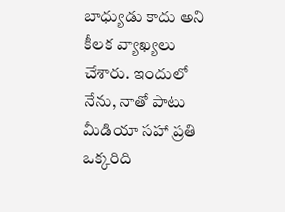బాధ్యుడు కాదు అని కీలక వ్యాఖ్యలు చేశారు. ఇందులో నేను, నాతో పాటు మీడియా సహా ప్రతి ఒక్కరిది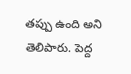తప్పు ఉంది అని తెలిపారు. పెద్ద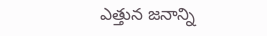ఎత్తున జనాన్ని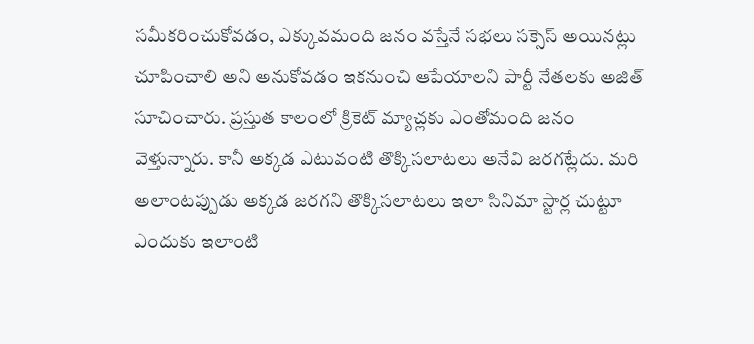సమీకరించుకోవడం, ఎక్కువమంది జనం వస్తేనే సభలు సక్సెస్ అయినట్లు చూపించాలి అని అనుకోవడం ఇకనుంచి ఆపేయాలని పార్టీ నేతలకు అజిత్ సూచించారు. ప్రస్తుత కాలంలో క్రికెట్ మ్యాచ్లకు ఎంతోమంది జనం వెళ్తున్నారు. కానీ అక్కడ ఎటువంటి తొక్కిసలాటలు అనేవి జరగట్లేదు. మరి అలాంటప్పుడు అక్కడ జరగని తొక్కిసలాటలు ఇలా సినిమా స్టార్ల చుట్టూ ఎందుకు ఇలాంటి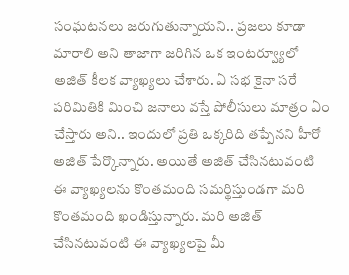సంఘటనలు జరుగుతున్నాయని.. ప్రజలు కూడా మారాలి అని తాజాగా జరిగిన ఒక ఇంటర్వ్యూలో అజిత్ కీలక వ్యాఖ్యలు చేశారు. ఏ సభ కైనా సరే పరిమితికి మించి జనాలు వస్తే పోలీసులు మాత్రం ఏం చేస్తారు అని.. ఇందులో ప్రతి ఒక్కరిది తప్పేనని హీరో అజిత్ పేర్కొన్నారు. అయితే అజిత్ చేసినటువంటి ఈ వ్యాఖ్యలను కొంతమంది సమర్థిస్తుండగా మరి కొంతమంది ఖండిస్తున్నారు. మరి అజిత్ చేసినటువంటి ఈ వ్యాఖ్యలపై మీ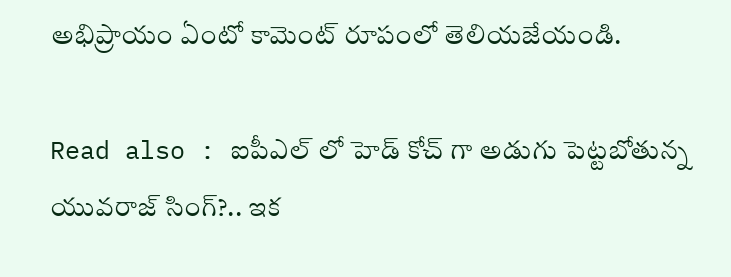అభిప్రాయం ఏంటో కామెంట్ రూపంలో తెలియజేయండి.

Read also : ఐపీఎల్ లో హెడ్ కోచ్ గా అడుగు పెట్టబోతున్న యువరాజ్ సింగ్?.. ఇక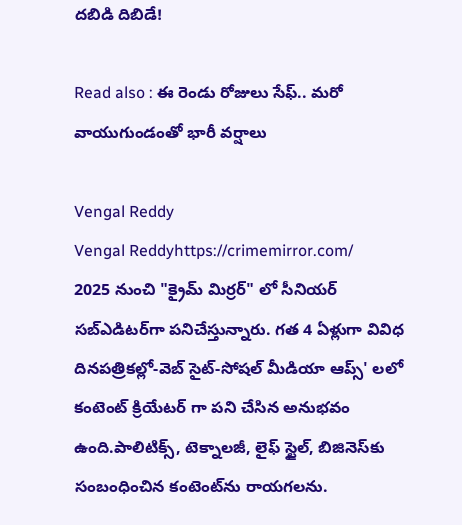దబిడి దిబిడే!

Read also : ఈ రెండు రోజులు సేఫ్.. మరో వాయుగుండంతో భారీ వర్షాలు

Vengal Reddy
Vengal Reddyhttps://crimemirror.com/
2025 నుంచి "క్రైమ్ మిర్రర్" లో సీనియర్ సబ్‌ఎడిటర్‌గా పనిచేస్తున్నారు. గత 4 ఏళ్లుగా వివిధ దినపత్రికల్లో-వెబ్ సైట్-సోషల్ మీడియా ఆప్స్' లలో కంటెంట్ క్రియేటర్ గా పని చేసిన అనుభవం ఉంది.పాలిటిక్స్‌, టెక్నాలజీ, లైఫ్‌ స్టైల్‌, బిజినెస్‌కు సంబంధించిన కంటెంట్‌ను రాయగలను.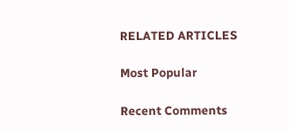RELATED ARTICLES

Most Popular

Recent Comments